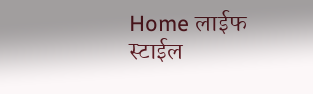Home लाईफ स्टाईल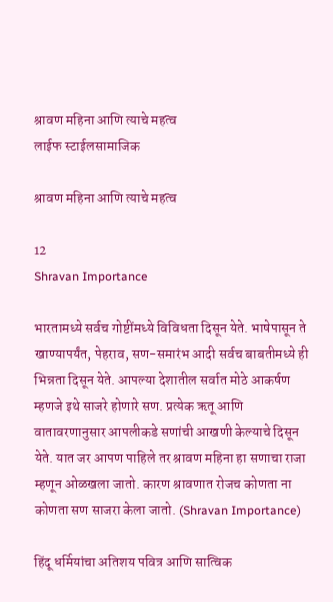श्रावण महिना आणि त्याचे महत्व
लाईफ स्टाईलसामाजिक

श्रावण महिना आणि त्याचे महत्व

12
Shravan Importance

भारतामध्ये सर्वच गोष्टींमध्ये विविधता दिसून येते. भाषेपासून ते खाण्यापर्यंत, पेहराव, सण-समारंभ आदी सर्वच बाबतीमध्ये ही भिन्नता दिसून येते. आपल्या देशातील सर्वात मोठे आकर्षण म्हणजे इथे साजरे होणारे सण. प्रत्येक ऋतू आणि वातावरणानुसार आपलीकडे सणांची आखणी केल्याचे दिसून येते. यात जर आपण पाहिले तर श्रावण महिना हा सणाचा राजा म्हणून ओळखला जातो. कारण श्रावणात रोजच कोणता ना कोणता सण साजरा केला जातो. (Shravan Importance)

हिंदू धर्मियांचा अतिशय पवित्र आणि सात्विक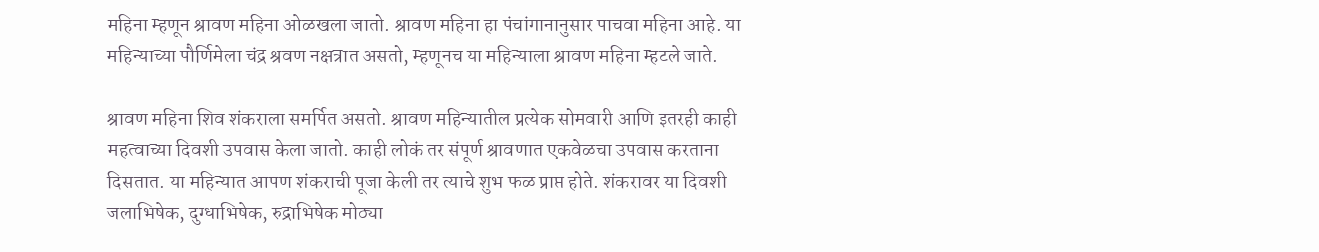महिना म्हणून श्रावण महिना ओळखला जातो. श्रावण महिना हा पंचांगानानुसार पाचवा महिना आहे. या महिन्याच्या पौर्णिमेला चंद्र श्रवण नक्षत्रात असतो, म्हणूनच या महिन्याला श्रावण महिना म्हटले जाते.

श्रावण महिना शिव शंकराला समर्पित असतो. श्रावण महिन्यातील प्रत्येक सोमवारी आणि इतरही काही महत्वाच्या दिवशी उपवास केला जातो. काही लोकं तर संपूर्ण श्रावणात एकवेळचा उपवास करताना दिसतात. या महिन्यात आपण शंकराची पूजा केली तर त्याचे शुभ फळ प्राप्त होते. शंकरावर या दिवशी जलाभिषेक, दुग्धाभिषेक, रुद्राभिषेक मोठ्या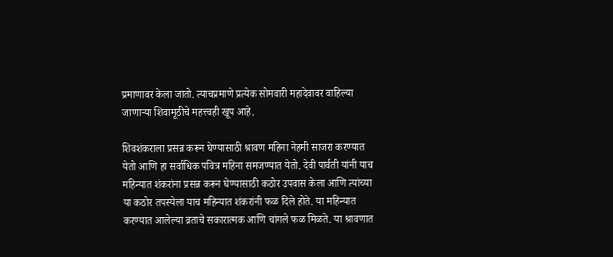प्रमाणावर केला जातो. त्याचप्रमाणे प्रत्येक सोमवारी महादेवावर वाहिल्या जाणाऱ्या शिवामूठीचे महत्त्वही खूप आहे.

शिवशंकराला प्रसन्न करून घेण्यासाठी श्रावण महिना नेहमी साजरा करण्यात येतो आणि हा सर्वाधिक पवित्र महिना समजण्यात येतो. देवी पार्वती यांनी याच महिन्यात शंकरांना प्रसन्न करून घेण्यासाठी कठोर उपवास केला आणि त्यांच्या या कठोर तपस्येला याच महिन्यात शंकरांनी फळ दिले होते. या महिन्यात करण्यात आलेल्या व्रताचे सकारात्मक आणि चांगले फळ मिळते. या श्रावणात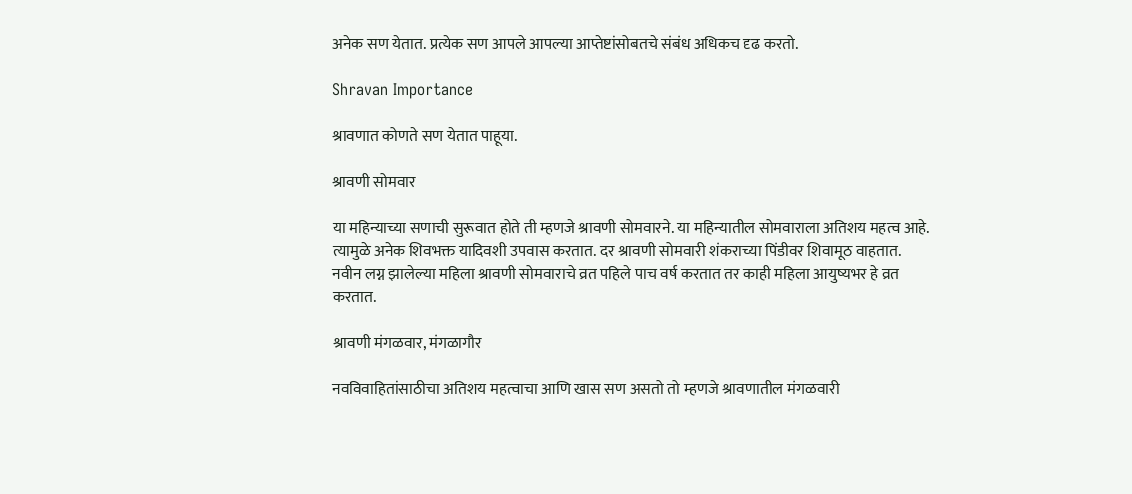अनेक सण येतात. प्रत्येक सण आपले आपल्या आप्तेष्टांसोबतचे संबंध अधिकच दृढ करतो.

Shravan Importance

श्रावणात कोणते सण येतात पाहूया.

श्रावणी सोमवार

या महिन्याच्या सणाची सुरूवात होते ती म्हणजे श्रावणी सोमवारने. या महिन्यातील सोमवाराला अतिशय महत्व आहे. त्यामुळे अनेक शिवभक्त यादिवशी उपवास करतात. दर श्रावणी सोमवारी शंकराच्या पिंडीवर शिवामूठ वाहतात. नवीन लग्न झालेल्या महिला श्रावणी सोमवाराचे व्रत पहिले पाच वर्ष करतात तर काही महिला आयुष्यभर हे व्रत करतात.

श्रावणी मंगळवार, मंगळागौर

नवविवाहितांसाठीचा अतिशय महत्वाचा आणि खास सण असतो तो म्हणजे श्रावणातील मंगळवारी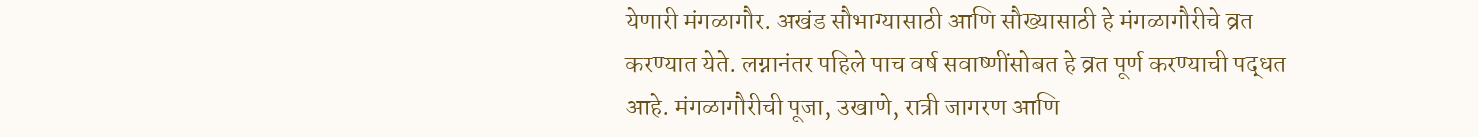येणारी मंगळागौर. अखंड सौभाग्यासाठी आणि सौख्यासाठी हे मंगळागौरीचे व्रत करण्यात येते. लग्नानंतर पहिले पाच वर्ष सवाष्णींसोबत हे व्रत पूर्ण करण्याची पद्धत आहे. मंगळागौरीची पूजा, उखाणे, रात्री जागरण आणि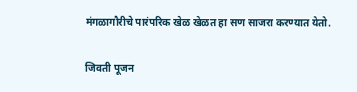मंगळागौरीचे पारंपरिक खेळ खेळत हा सण साजरा करण्यात येतो.

जिवती पूजन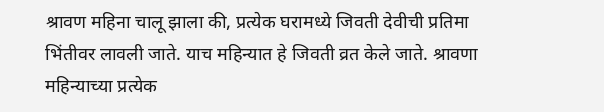श्रावण महिना चालू झाला की, प्रत्येक घरामध्ये जिवती देवीची प्रतिमा भिंतीवर लावली जाते. याच महिन्यात हे जिवती व्रत केले जाते. श्रावणा महिन्याच्या प्रत्येक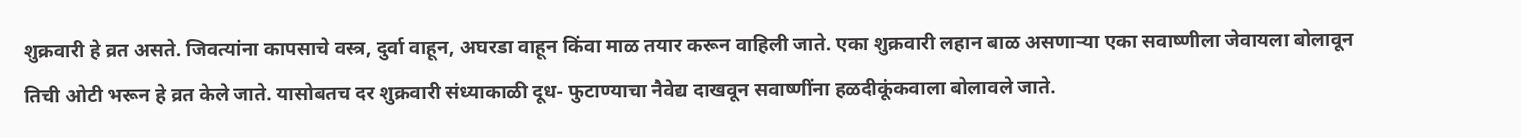शुक्रवारी हे व्रत असते. जिवत्यांना कापसाचे वस्त्र, दुर्वा वाहून, अघरडा वाहून किंवा माळ तयार करून वाहिली जाते. एका शुक्रवारी लहान बाळ असणाऱ्या एका सवाष्णीला जेवायला बोलावून तिची ओटी भरून हे व्रत केले जाते. यासोबतच दर शुक्रवारी संध्याकाळी दूध- फुटाण्याचा नैवेद्य दाखवून सवाष्णींना हळदीकूंकवाला बोलावले जाते.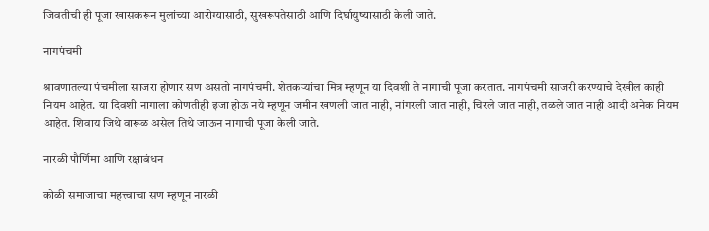जिवतीची ही पूजा खासकरून मुलांच्या आरोग्यासाठी, सुखरूपतेसाठी आणि दिर्घायुष्यासाठी केली जाते.

नागपंचमी

श्रावणातल्या पंचमीला साजरा होणार सण असतो नागपंचमी. शेतकऱ्यांचा मित्र म्हणून या दिवशी ते नागाची पूजा करतात. नागपंचमी साजरी करण्याचे देखील काही नियम आहेत. या दिवशी नागाला कोणतीही इजा होऊ नये म्हणून जमीन खणली जात नाही, नांगरली जात नाही, चिरले जात नाही, तळले जात नाही आदी अनेक नियम आहेत. शिवाय जिथे वारूळ असेल तिथे जाऊन नागाची पूजा केली जाते.

नारळी पौर्णिमा आणि रक्षाबंधन

कोळी समाजाचा महत्त्वाचा सण म्हणून नारळी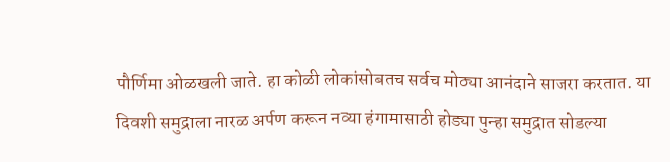पौर्णिमा ओळखली जाते. हा कोळी लोकांसोबतच सर्वच मोठ्या आनंदाने साजरा करतात. या दिवशी समुद्राला नारळ अर्पण करून नव्या हंगामासाठी होड्या पुन्हा समुद्रात सोडल्या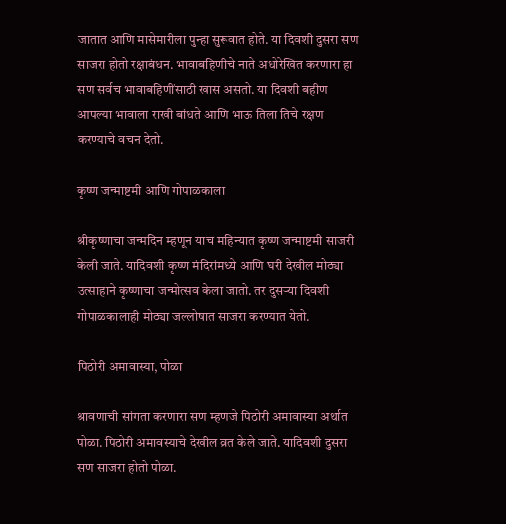जातात आणि मासेमारीला पुन्हा सुरूवात होते. या दिवशी दुसरा सण साजरा होतो रक्षाबंधन. भावाबहिणीचे नाते अधोरेखित करणारा हा सण सर्वच भावाबहिणींसाठी खास असतो. या दिवशी बहीण आपल्या भावाला राखी बांधते आणि भाऊ तिला तिचे रक्षण करण्याचे वचन देतो.

कृष्ण जन्माष्टमी आणि गोपाळकाला

श्रीकृष्णाचा जन्मदिन म्हणून याच महिन्यात कृष्ण जन्माष्टमी साजरी केली जाते. यादिवशी कृष्ण मंदिरांमध्ये आणि घरी देखील मोठ्या उत्साहाने कृष्णाचा जन्मोत्सव केला जातो. तर दुसऱ्या दिवशी गोपाळकालाही मोठ्या जल्लोषात साजरा करण्यात येतो.

पिठोरी अमावास्या, पोळा

श्रावणाची सांगता करणारा सण म्हणजे पिठोरी अमावास्या अर्थात पोळा. पिठोरी अमावस्याचे देखील व्रत केले जाते. यादिवशी दुसरा सण साजरा होतो पोळा.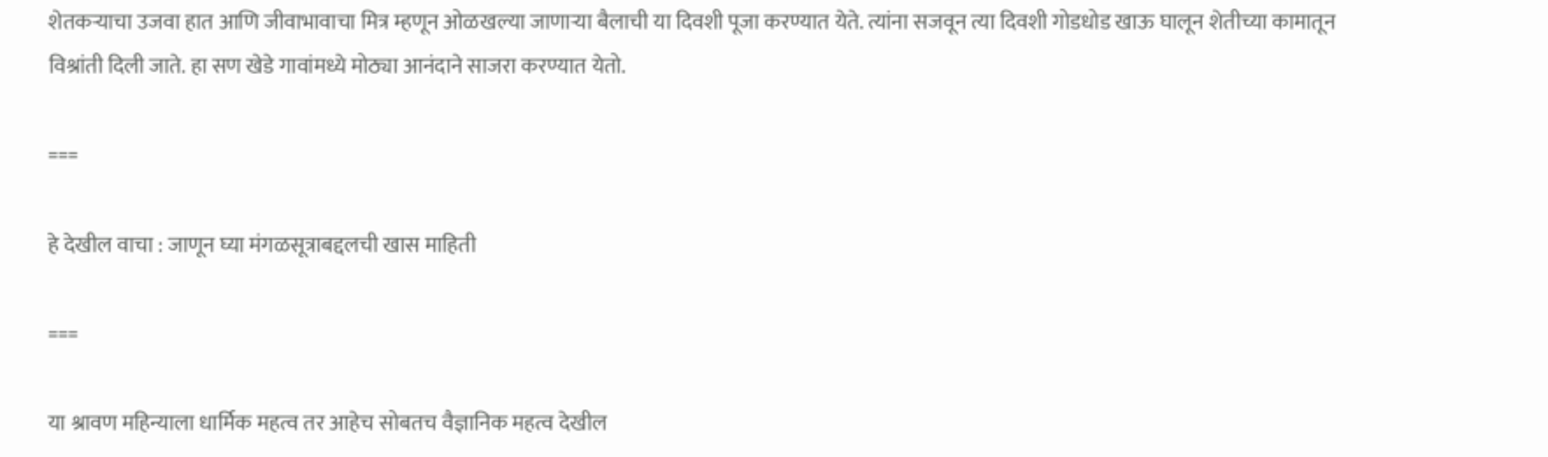शेतकऱ्याचा उजवा हात आणि जीवाभावाचा मित्र म्हणून ओळखल्या जाणाऱ्या बैलाची या दिवशी पूजा करण्यात येते. त्यांना सजवून त्या दिवशी गोडधोड खाऊ घालून शेतीच्या कामातून विश्रांती दिली जाते. हा सण खेडे गावांमध्ये मोठ्या आनंदाने साजरा करण्यात येतो.

===

हे देखील वाचा : जाणून घ्या मंगळसूत्राबद्दलची खास माहिती

===

या श्रावण महिन्याला धार्मिक महत्व तर आहेच सोबतच वैज्ञानिक महत्व देखील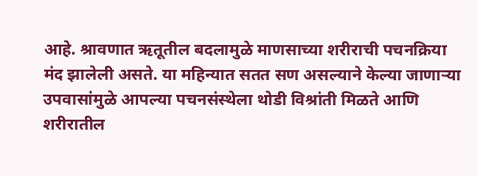आहे. श्रावणात ऋतूतील बदलामुळे माणसाच्या शरीराची पचनक्रिया मंद झालेली असते. या महिन्यात सतत सण असल्याने केल्या जाणाऱ्या उपवासांमुळे आपल्या पचनसंस्थेला थोडी विश्रांती मिळते आणि शरीरातील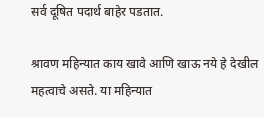सर्व दूषित पदार्थ बाहेर पडतात.

श्रावण महिन्यात काय खावे आणि खाऊ नये हे देखील महत्वाचे असते. या महिन्यात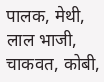पालक, मेथी, लाल भाजी, चाकवत, कोबी,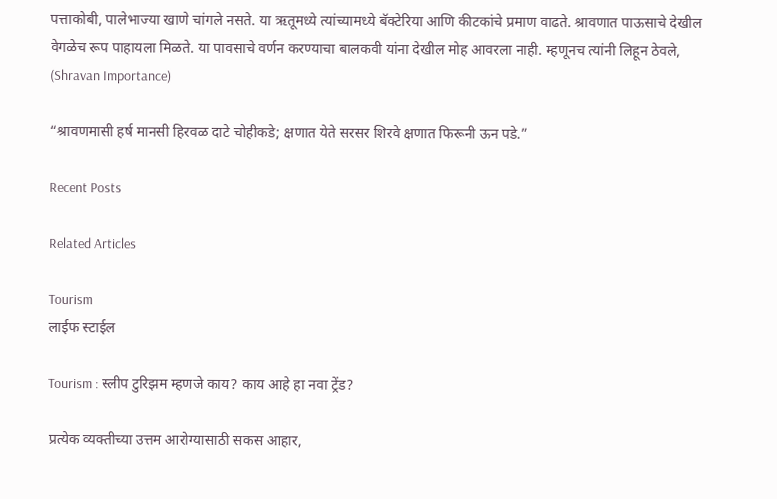पत्ताकोबी, पालेभाज्या खाणे चांगले नसते. या ऋतूमध्ये त्यांच्यामध्ये बॅक्टेरिया आणि कीटकांचे प्रमाण वाढते. श्रावणात पाऊसाचे देखील वेगळेच रूप पाहायला मिळते. या पावसाचे वर्णन करण्याचा बालकवी यांना देखील मोह आवरला नाही. म्हणूनच त्यांनी लिहून ठेवले, (Shravan Importance)

“श्रावणमासी हर्ष मानसी हिरवळ दाटे चोहीकडे; क्षणात येते सरसर शिरवे क्षणात फिरूनी ऊन पडे.”

Recent Posts

Related Articles

Tourism
लाईफ स्टाईल

Tourism : स्लीप टुरिझम म्हणजे काय? काय आहे हा नवा ट्रेंड?

प्रत्येक व्यक्तीच्या उत्तम आरोग्यासाठी सकस आहार,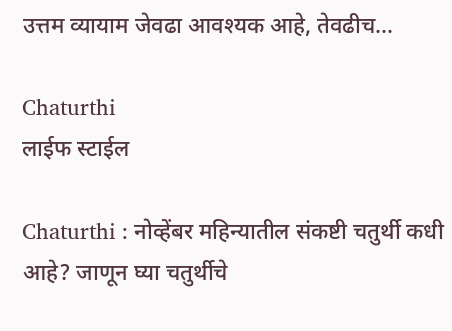उत्तम व्यायाम जेवढा आवश्यक आहे, तेवढीच...

Chaturthi
लाईफ स्टाईल

Chaturthi : नोव्हेंबर महिन्यातील संकष्टी चतुर्थी कधी आहे? जाणून घ्या चतुर्थीचे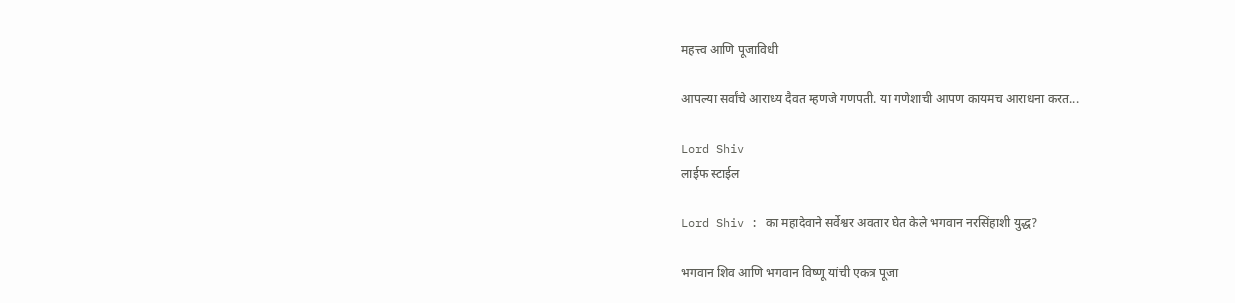महत्त्व आणि पूजाविधी

आपल्या सर्वांचे आराध्य दैवत म्हणजे गणपती. या गणेशाची आपण कायमच आराधना करत...

Lord Shiv
लाईफ स्टाईल

Lord Shiv : का महादेवाने सर्वेश्वर अवतार घेत केले भगवान नरसिंहाशी युद्ध?

भगवान शिव आणि भगवान विष्णू यांची एकत्र पूजा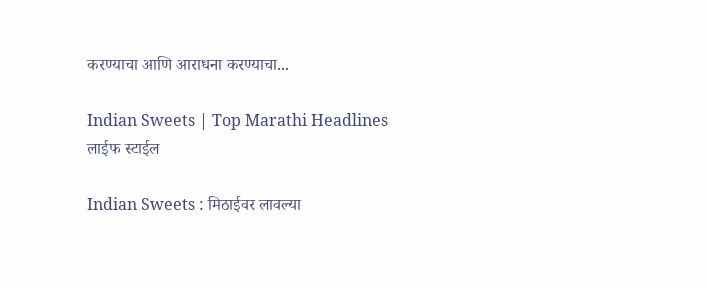करण्याचा आणि आराधना करण्याचा...

Indian Sweets | Top Marathi Headlines
लाईफ स्टाईल

Indian Sweets : मिठाईवर लावल्या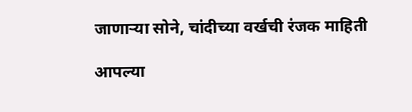जाणाऱ्या सोने, चांदीच्या वर्खची रंजक माहिती

आपल्या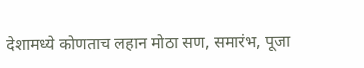देशामध्ये कोणताच लहान मोठा सण, समारंभ, पूजा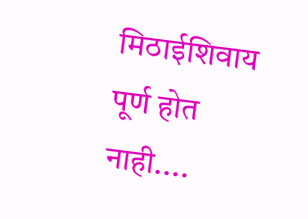मिठाईशिवाय पूर्ण होत नाही....